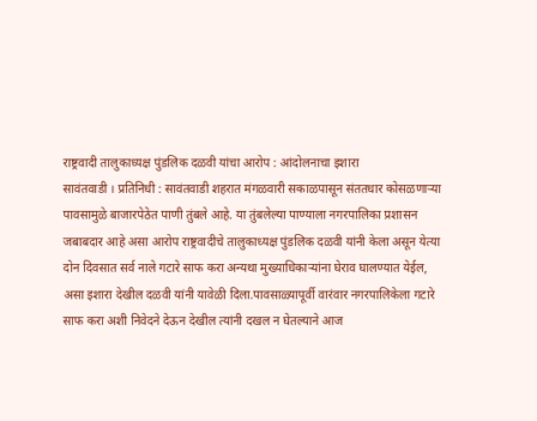राष्ट्रवादी तालुकाध्यक्ष पुंडलिक दळवी यांचा आरोप : आंदोलनाचा इशारा
सावंतवाडी । प्रतिनिधी : सावंतवाडी शहरात मंगळवारी सकाळपासून संततधार कोसळणाऱ्या पावसामुळे बाजारपेठेत पाणी तुंबले आहे. या तुंबलेल्या पाण्याला नगरपालिका प्रशासन जबाबदार आहे असा आरोप राष्ट्रवादीचे तालुकाध्यक्ष पुंडलिक दळवी यांनी केला असून येत्या दोन दिवसात सर्व नाले गटारे साफ करा अन्यथा मुख्याधिकाऱ्यांना घेराव घालण्यात येईल, असा इशारा देखील दळवी यांनी यावेळी दिला.पावसाळ्यापूर्वी वारंवार नगरपालिकेला गटारे साफ करा अशी निवेदने देऊन देखील त्यांनी दखल न घेतल्याने आज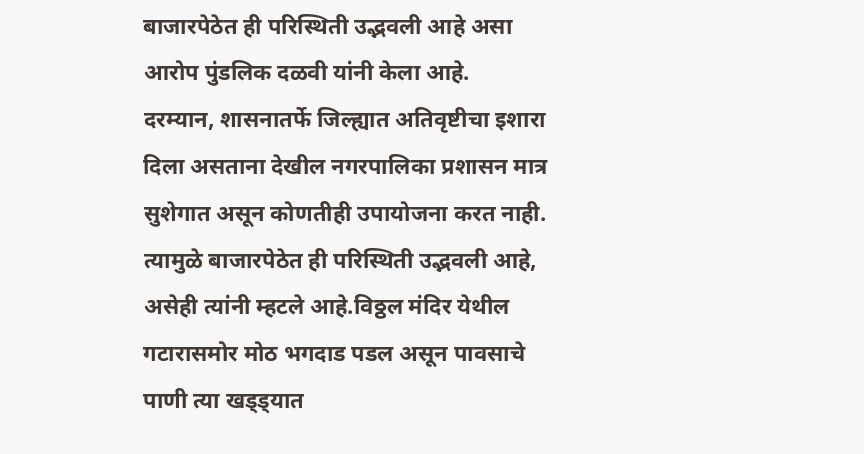बाजारपेठेत ही परिस्थिती उद्भवली आहे असा आरोप पुंडलिक दळवी यांनी केला आहे.
दरम्यान, शासनातर्फे जिल्ह्यात अतिवृष्टीचा इशारा दिला असताना देखील नगरपालिका प्रशासन मात्र सुशेगात असून कोणतीही उपायोजना करत नाही. त्यामुळे बाजारपेठेत ही परिस्थिती उद्भवली आहे, असेही त्यांनी म्हटले आहे.विठ्ठल मंदिर येथील गटारासमोर मोठ भगदाड पडल असून पावसाचे पाणी त्या खड्ड्यात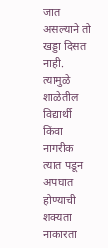जात असल्याने तो खड्डा दिसत नाही. त्यामुळे शाळेतील विद्यार्थी किंवा नागरीक त्यात पडून अपघात होण्याची शक्यता नाकारता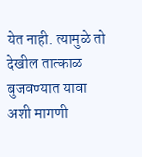येत नाही. त्यामुळे तो देखील तात्काळ बुजवण्यात यावा अशी मागणी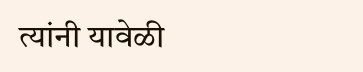त्यांनी यावेळी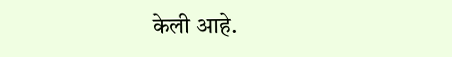केली आहे.